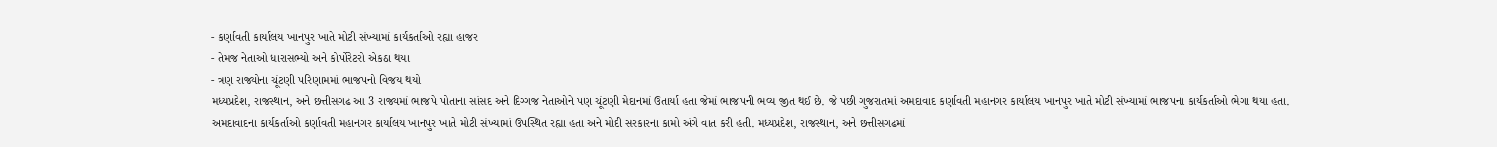- કર્ણાવતી કાર્યાલય ખાનપુર ખાતે મોટી સંખ્યામાં કાર્યકર્તાઓ રહ્યા હાજર
- તેમજ નેતાઓ ધારાસભ્યો અને કોર્પોરેટરો એકઠા થયા
- ત્રણ રાજ્યોના ચૂંટણી પરિણામમાં ભાજપનો વિજય થયો
મધ્યપ્રદેશ, રાજસ્થાન, અને છત્તીસગઢ આ 3 રાજ્યમાં ભાજપે પોતાના સાંસદ અને દિગ્ગજ નેતાઓને પણ ચૂંટણી મેદાનમાં ઉતાર્યા હતા જેમાં ભાજપની ભવ્ય જીત થઈ છે. જે પછી ગુજરાતમાં અમદાવાદ કર્ણાવતી મહાનગર કાર્યાલય ખાનપુર ખાતે મોટી સંખ્યામાં ભાજપના કાર્યકર્તાઓ ભેગા થયા હતા.
અમદાવાદના કાર્યકર્તાઓ કર્ણાવતી મહાનગર કાર્યાલય ખાનપુર ખાતે મોટી સંખ્યામાં ઉપસ્થિત રહ્યા હતા અને મોદી સરકારના કામો અંગે વાત કરી હતી. મધ્યપ્રદેશ, રાજસ્થાન, અને છત્તીસગઢમાં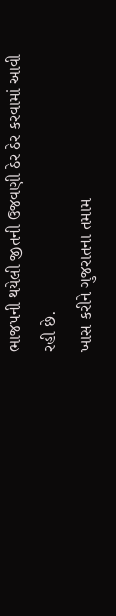ભાજપની થયેલી જીતની ઉજવણી ઠેર ઠેર કરવામાં આવી રહી છે.
ખાસ કરીને ગુજરાતના તમામ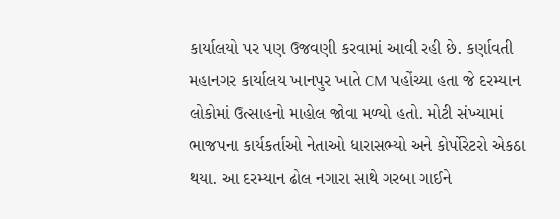કાર્યાલયો પર પણ ઉજવણી કરવામાં આવી રહી છે. કર્ણાવતી મહાનગર કાર્યાલય ખાનપુર ખાતે CM પહોંચ્યા હતા જે દરમ્યાન લોકોમાં ઉત્સાહનો માહોલ જોવા મળ્યો હતો. મોટી સંખ્યામાં ભાજપના કાર્યકર્તાઓ નેતાઓ ધારાસભ્યો અને કોર્પોરેટરો એકઠા થયા. આ દરમ્યાન ઢોલ નગારા સાથે ગરબા ગાઈને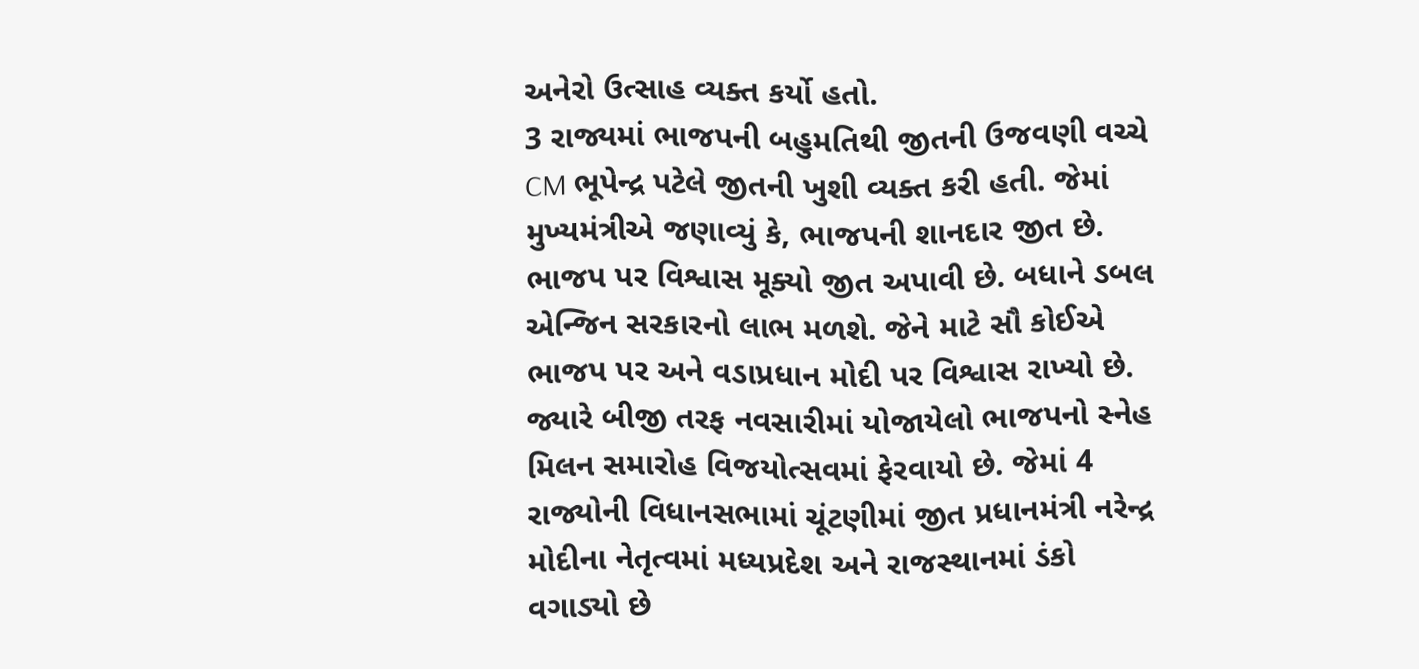અનેરો ઉત્સાહ વ્યક્ત કર્યો હતો.
3 રાજ્યમાં ભાજપની બહુમતિથી જીતની ઉજવણી વચ્ચે CM ભૂપેન્દ્ર પટેલે જીતની ખુશી વ્યક્ત કરી હતી. જેમાં મુખ્યમંત્રીએ જણાવ્યું કે, ભાજપની શાનદાર જીત છે. ભાજપ પર વિશ્વાસ મૂક્યો જીત અપાવી છે. બધાને ડબલ એન્જિન સરકારનો લાભ મળશે. જેને માટે સૌ કોઈએ ભાજપ પર અને વડાપ્રધાન મોદી પર વિશ્વાસ રાખ્યો છે.
જ્યારે બીજી તરફ નવસારીમાં યોજાયેલો ભાજપનો સ્નેહ મિલન સમારોહ વિજયોત્સવમાં ફેરવાયો છે. જેમાં 4 રાજ્યોની વિધાનસભામાં ચૂંટણીમાં જીત પ્રધાનમંત્રી નરેન્દ્ર મોદીના નેતૃત્વમાં મધ્યપ્રદેશ અને રાજસ્થાનમાં ડંકો વગાડ્યો છે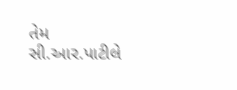તેમ સી.આર.પાટીલે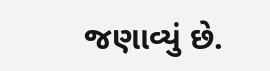જણાવ્યું છે.